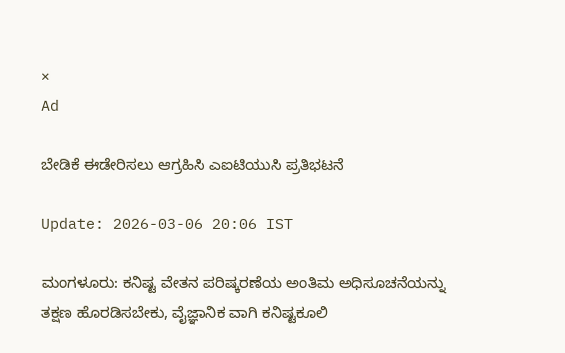×
Ad

ಬೇಡಿಕೆ ಈಡೇರಿಸಲು ಆಗ್ರಹಿಸಿ ಎಐಟಿಯುಸಿ ಪ್ರತಿಭಟನೆ

Update: 2026-03-06 20:06 IST

ಮಂಗಳೂರು: ಕನಿಷ್ಟ ವೇತನ ಪರಿಷ್ಕರಣೆಯ ಅಂತಿಮ ಅಧಿಸೂಚನೆಯನ್ನು ತಕ್ಷಣ ಹೊರಡಿಸಬೇಕು, ವೈಜ್ಞಾನಿಕ ವಾಗಿ ಕನಿಷ್ಟಕೂಲಿ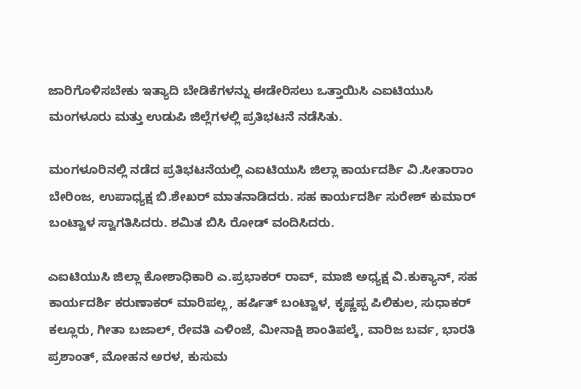ಜಾರಿಗೊಳಿಸಬೇಕು ಇತ್ಯಾದಿ ಬೇಡಿಕೆಗಳನ್ನು ಈಡೇರಿಸಲು ಒತ್ತಾಯಿಸಿ ಎಐಟಿಯುಸಿ ಮಂಗಳೂರು ಮತ್ತು ಉಡುಪಿ ಜಿಲ್ಲೆಗಳಲ್ಲಿ ಪ್ರತಿಭಟನೆ ನಡೆಸಿತು.

ಮಂಗಳೂರಿನಲ್ಲಿ ನಡೆದ ಪ್ರತಿಭಟನೆಯಲ್ಲಿ ಎಐಟಿಯುಸಿ ಜಿಲ್ಲಾ ಕಾರ್ಯದರ್ಶಿ ವಿ.ಸೀತಾರಾಂ ಬೇರಿಂಜ, ಉಪಾಧ್ಯಕ್ಷ ಬಿ.ಶೇಖರ್ ಮಾತನಾಡಿದರು. ಸಹ ಕಾರ್ಯದರ್ಶಿ ಸುರೇಶ್ ಕುಮಾರ್ ಬಂಟ್ವಾಳ ಸ್ವಾಗತಿಸಿದರು. ಶಮಿತ ಬಿಸಿ ರೋಡ್ ವಂದಿಸಿದರು.

ಎಐಟಿಯುಸಿ ಜಿಲ್ಲಾ ಕೋಶಾಧಿಕಾರಿ ಎ.ಪ್ರಭಾಕರ್ ರಾವ್, ಮಾಜಿ ಅಧ್ಯಕ್ಷ ವಿ.ಕುಕ್ಯಾನ್, ಸಹ ಕಾರ್ಯದರ್ಶಿ ಕರುಣಾಕರ್ ಮಾರಿಪಲ್ಲ, ಹರ್ಷಿತ್ ಬಂಟ್ವಾಳ, ಕೃಷ್ಣಪ್ಪ ಪಿಲಿಕುಲ, ಸುಧಾಕರ್ ಕಲ್ಲೂರು, ಗೀತಾ ಬಜಾಲ್, ರೇವತಿ ಎಳಿಂಜೆ, ಮೀನಾಕ್ಷಿ ಶಾಂತಿಪಲ್ಕೆ, ವಾರಿಜ ಬರ್ವ, ಭಾರತಿ ಪ್ರಶಾಂತ್, ಮೋಹನ ಅರಳ, ಕುಸುಮ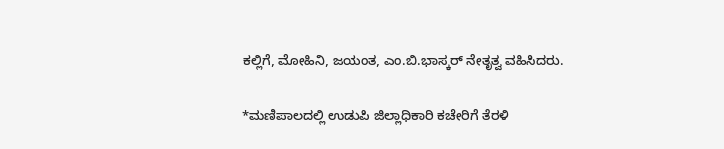ಕಲ್ಲಿಗೆ, ಮೋಹಿನಿ, ಜಯಂತ, ಎಂ.ಬಿ.ಭಾಸ್ಕರ್ ನೇತೃತ್ವ ವಹಿಸಿದರು.

*ಮಣಿಪಾಲದಲ್ಲಿ ಉಡುಪಿ ಜಿಲ್ಲಾಧಿಕಾರಿ ಕಚೇರಿಗೆ ತೆರಳಿ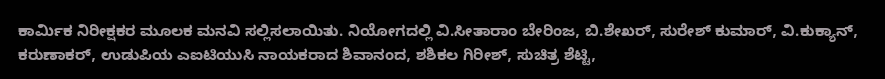ಕಾರ್ಮಿಕ ನಿರೀಕ್ಷಕರ ಮೂಲಕ ಮನವಿ ಸಲ್ಲಿಸಲಾಯಿತು. ನಿಯೋಗದಲ್ಲಿ ವಿ.ಸೀತಾರಾಂ ಬೇರಿಂಜ, ಬಿ.ಶೇಖರ್, ಸುರೇಶ್ ಕುಮಾರ್, ವಿ.ಕುಕ್ಯಾನ್, ಕರುಣಾಕರ್, ಉಡುಪಿಯ ಎಐಟಿಯುಸಿ ನಾಯಕರಾದ ಶಿವಾನಂದ, ಶಶಿಕಲ ಗಿರೀಶ್, ಸುಚಿತ್ರ ಶೆಟ್ಟಿ,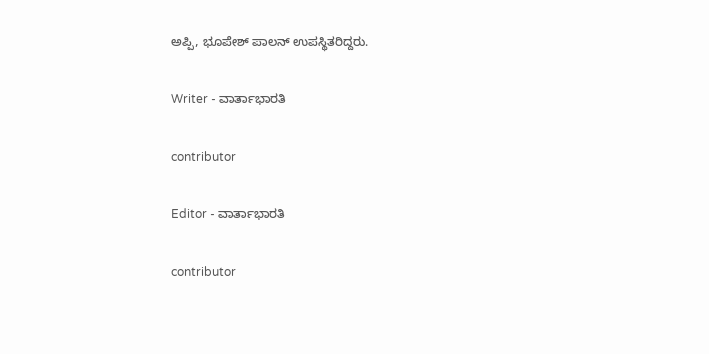ಅಪ್ಪಿ, ಭೂಪೇಶ್ ಪಾಲನ್ ಉಪಸ್ಥಿತರಿದ್ದರು.

Writer - ವಾರ್ತಾಭಾರತಿ

contributor

Editor - ವಾರ್ತಾಭಾರತಿ

contributor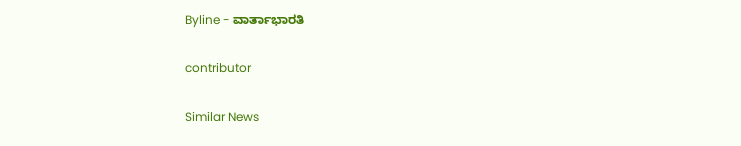Byline - ವಾರ್ತಾಭಾರತಿ

contributor

Similar News